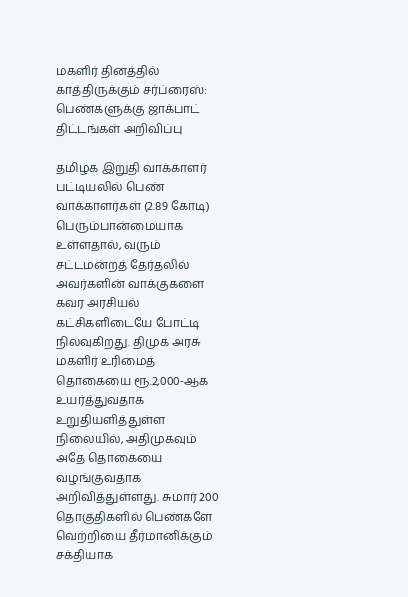மகளிர் தினத்தில் காத்திருக்கும் சர்ப்ரைஸ்: பெண்களுக்கு ஜாக்பாட் திட்டங்கள் அறிவிப்பு

தமிழக இறுதி வாக்காளர் பட்டியலில் பெண் வாக்காளர்கள் (2.89 கோடி) பெரும்பான்மையாக உள்ளதால், வரும் சட்டமன்றத் தேர்தலில் அவர்களின் வாக்குகளை கவர அரசியல் கட்சிகளிடையே போட்டி நிலவுகிறது. திமுக அரசு மகளிர் உரிமைத் தொகையை ரூ.2,000-ஆக உயர்த்துவதாக உறுதியளித்துள்ள நிலையில், அதிமுகவும் அதே தொகையை வழங்குவதாக அறிவித்துள்ளது. சுமார் 200 தொகுதிகளில் பெண்களே வெற்றியை தீர்மானிக்கும் சக்தியாக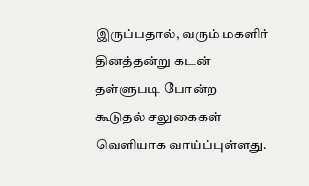இருப்பதால், வரும் மகளிர் தினத்தன்று கடன் தள்ளுபடி போன்ற கூடுதல் சலுகைகள் வெளியாக வாய்ப்புள்ளது.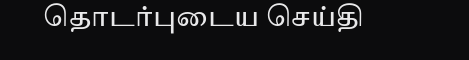தொடர்புடைய செய்தி